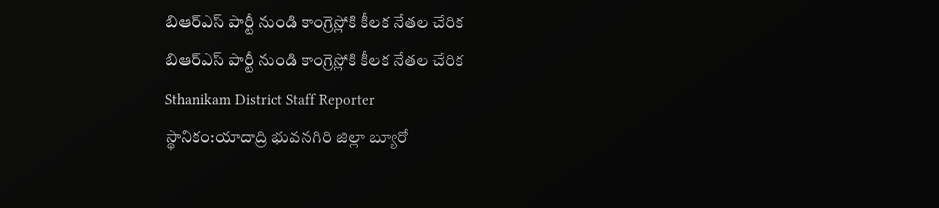బిఆర్ఎస్ పార్టీ నుండి కాంగ్రెస్లోకి కీలక నేతల చేరిక
బిఆర్ఎస్ పార్టీ నుండి కాంగ్రెస్లోకి కీలక నేతల చేరిక
Sthanikam District Staff Reporter
స్థానికం:యాదాద్రి భువనగిరి జిల్లా బ్యూరో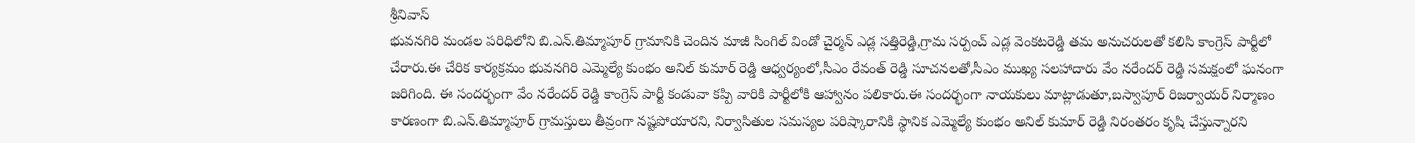శ్రీనివాస్
భువనగిరి మండల పరిధిలోని బి.ఎన్.తిమ్మాపూర్ గ్రామానికి చెందిన మాజీ సింగిల్ విండో చైర్మన్ ఎడ్ల సత్తిరెడ్డి,గ్రామ సర్పంచ్ ఎడ్ల వెంకటరెడ్డి తమ అనుచరులతో కలిసి కాంగ్రెస్ పార్టీలో చేరారు.ఈ చేరిక కార్యక్రమం భువనగిరి ఎమ్మెల్యే కుంభం అనిల్ కుమార్ రెడ్డి ఆధ్వర్యంలో,సీఎం రేవంత్ రెడ్డి సూచనలతో,సీఎం ముఖ్య సలహాదారు వేం నరేందర్ రెడ్డి సమక్షంలో ఘనంగా జరిగింది. ఈ సందర్భంగా వేం నరేందర్ రెడ్డి కాంగ్రెస్ పార్టీ కండువా కప్పి వారికి పార్టీలోకి ఆహ్వానం పలికారు.ఈ సందర్భంగా నాయకులు మాట్లాడుతూ,బస్వాపూర్ రిజర్వాయర్ నిర్మాణం కారణంగా బి.ఎన్.తిమ్మాపూర్ గ్రామస్తులు తీవ్రంగా నష్టపోయారని, నిర్వాసితుల సమస్యల పరిష్కారానికి స్థానిక ఎమ్మెల్యే కుంభం అనిల్ కుమార్ రెడ్డి నిరంతరం కృషి చేస్తున్నారని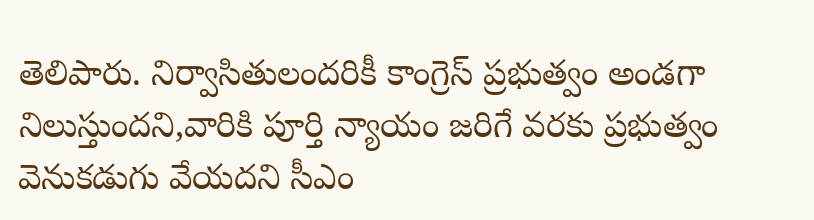తెలిపారు. నిర్వాసితులందరికీ కాంగ్రెస్ ప్రభుత్వం అండగా నిలుస్తుందని,వారికి పూర్తి న్యాయం జరిగే వరకు ప్రభుత్వం వెనుకడుగు వేయదని సీఎం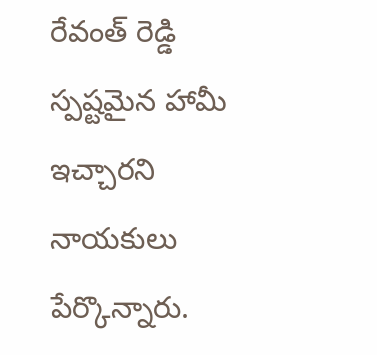రేవంత్ రెడ్డి స్పష్టమైన హామీ ఇచ్చారని నాయకులు పేర్కొన్నారు.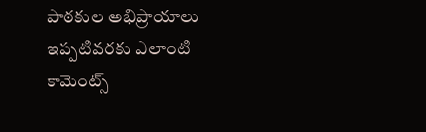పాఠకుల అభిప్రాయాలు
ఇప్పటివరకు ఎలాంటి కామెంట్స్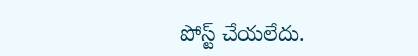పోస్ట్ చేయలేదు.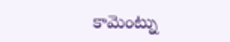కామెంట్ను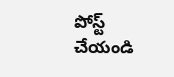పోస్ట్ చేయండి